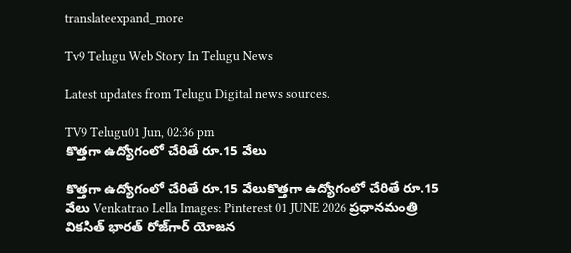translateexpand_more

Tv9 Telugu Web Story In Telugu News

Latest updates from Telugu Digital news sources.

TV9 Telugu01 Jun, 02:36 pm
కొత్తగా ఉద్యోగంలో చేరితే రూ.15 వేలు

కొత్తగా ఉద్యోగంలో చేరితే రూ.15 వేలుకొత్తగా ఉద్యోగంలో చేరితే రూ.15 వేలు Venkatrao Lella Images: Pinterest 01 JUNE 2026 ప్రధానమంత్రి వికసిత్ భారత్ రోజ్‌గార్ యోజన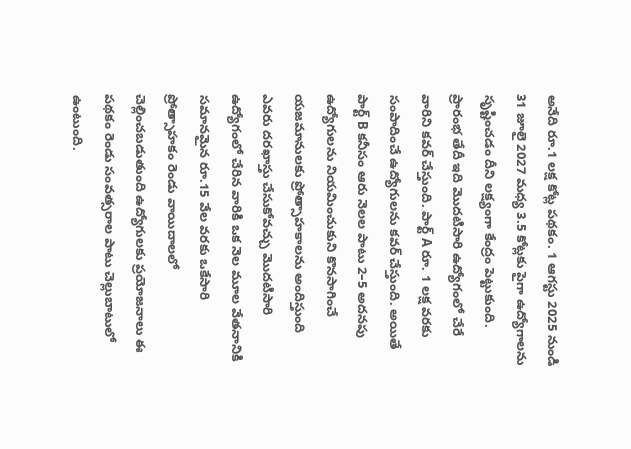అనేది రూ.1 లక్ష కోట్ల పథకం. 1 ఆగస్టు 2025 నుండి 31 జూలై 2027 మధ్య 3.5 కోట్లకు పైగా ఉద్యోగాలను సృష్టించడం దీని లక్ష్యంగా కేంద్రం పెట్టుకుంది. ప్రారంభ తేదీ ఇది మొదటిసారి ఉద్యోగంలో చేరే వారిని కవర్ చేస్తుంది. పార్ట్ A రూ. 1 లక్ష వరకు సంపాదించే ఉద్యోగులను కవర్ చేస్తుంది. అయితే పార్ట్ B కనీసం ఆరు నెలల పాటు 2–5 అదనపు ఉద్యోగులను నియమించుకుని కొనసాగించే యజమానులకు ప్రోత్సాహకాలను అందిస్తుంది ఎవరు దరఖాస్తు చేసుకోవచ్చు మొదటిసారి ఉద్యోగంలో చేరిన వారికి ఒక నెల మూల వేతనానికి సమానమైన రూ.15 వేల వరకు ఒకేసారి ప్రోత్సాహకం రెండు వాయిదాలలో చెల్లించబడుతుంది ఉద్యోగులకు ప్రయోజనాలు ఈ పథకం రెండు సంవత్సరాల పాటు చెల్లుబాటులో ఉంటుంది.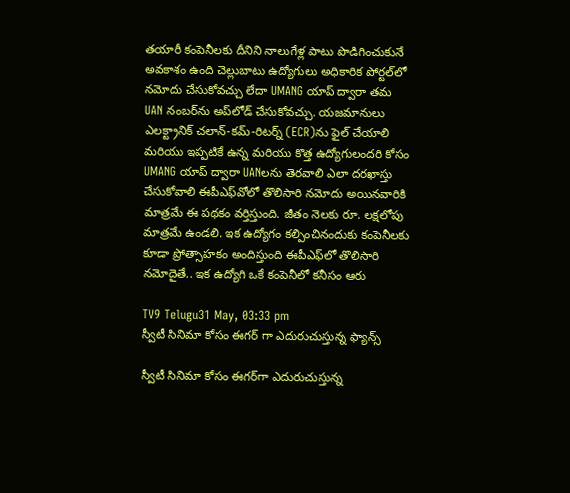తయారీ కంపెనీలకు దీనిని నాలుగేళ్ల పాటు పొడిగించుకునే అవకాశం ఉంది చెల్లుబాటు ఉద్యోగులు అధికారిక పోర్టల్‌లో నమోదు చేసుకోవచ్చు లేదా UMANG యాప్ ద్వారా తమ UAN నంబర్‌ను అప్‌లోడ్ చేసుకోవచ్చు. యజమానులు ఎలక్ట్రానిక్ చలాన్-కమ్-రిటర్న్ (ECR)ను ఫైల్ చేయాలి మరియు ఇప్పటికే ఉన్న మరియు కొత్త ఉద్యోగులందరి కోసం UMANG యాప్ ద్వారా UANలను తెరవాలి ఎలా దరఖాస్తు చేసుకోవాలి ఈపీఎఫ్‌వోలో తొలిసారి నమోదు అయినవారికి మాత్రమే ఈ పథకం వర్తిస్తుంది. జీతం నెలకు రూ. లక్షలోపు మాత్రమే ఉండలి. ఇక ఉద్యోగం కల్పించినందుకు కంపెనీలకు కూడా ప్రోత్సాహకం అందిస్తుంది ఈపీఎఫ్‌లో తొలిసారి నమోదైతే.. ఇక ఉద్యోగి ఒకే కంపెనీలో కనీసం ఆరు

TV9 Telugu31 May, 03:33 pm
స్వీటీ సినిమా కోసం ఈగర్ గా ఎదురుచుస్తున్న ఫ్యాన్స్

స్వీటీ సినిమా కోసం ఈగర్‌గా ఎదురుచుస్తున్న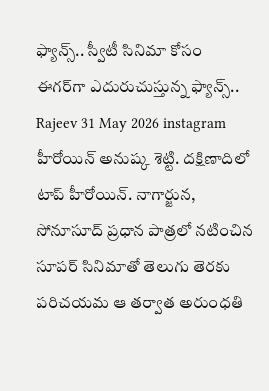ఫ్యాన్స్.. స్వీటీ సినిమా కోసం ఈగర్‌గా ఎదురుచుస్తున్న ఫ్యాన్స్.. Rajeev 31 May 2026 instagram హీరోయిన్ అనుష్క శెట్టి. దక్షిణాదిలో టాప్ హీరోయిన్. నాగార్జున, సోనూసూద్ ప్రధాన పాత్రలో నటించిన సూపర్ సినిమాతో తెలుగు తెరకు పరిచయమ ఆ తర్వాత అరుంధతి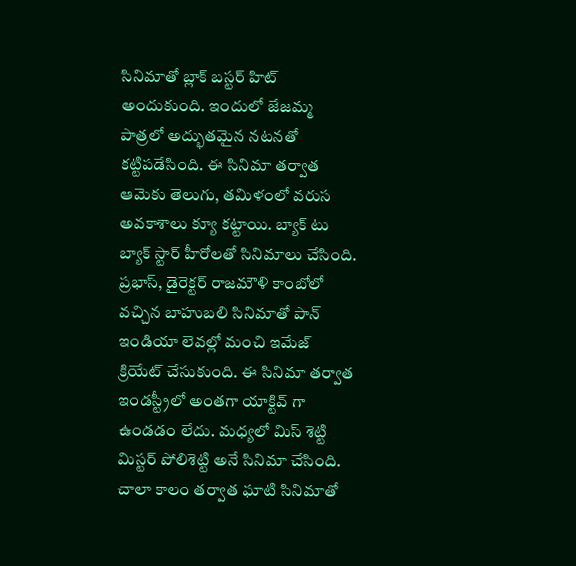సినిమాతో బ్లాక్ బస్టర్ హిట్ అందుకుంది. ఇందులో జేజమ్మ పాత్రలో అద్భుతమైన నటనతో కట్టిపడేసింది. ఈ సినిమా తర్వాత ఆమెకు తెలుగు, తమిళంలో వరుస అవకాశాలు క్యూ కట్టాయి. బ్యాక్ టు బ్యాక్ స్టార్ హీరోలతో సినిమాలు చేసింది. ప్రభాస్, డైరెక్టర్ రాజమౌళి కాంబోలో వచ్చిన బాహుబలి సినిమాతో పాన్ ఇండియా లెవల్లో మంచి ఇమేజ్ క్రియేట్ చేసుకుంది. ఈ సినిమా తర్వాత ఇండస్ట్రీలో అంతగా యాక్టివ్ గా ఉండడం లేదు. మధ్యలో మిస్ శెట్టి మిస్టర్ పోలిశెట్టి అనే సినిమా చేసింది. చాలా కాలం తర్వాత ఘాటి సినిమాతో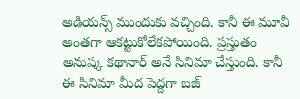అడియన్స్ ముందుకు వచ్చింది. కానీ ఈ మూవీ అంతగా ఆకట్టుకోలేకపోయింది. ప్రస్తుతం అనుష్క కథానార్ అనే సినిమా చేస్తుంది. కానీ ఈ సినిమా మీద పెద్దగా బజ్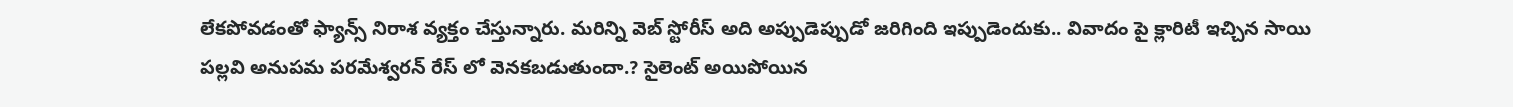లేకపోవడంతో ఫ్యాన్స్ నిరాశ వ్యక్తం చేస్తున్నారు. మరిన్ని వెబ్ స్టోరీస్‌ అది అప్పుడెప్పుడో జరిగింది ఇప్పుడెందుకు.. వివాదం పై క్లారిటీ ఇచ్చిన సాయి పల్లవి అనుపమ పరమేశ్వరన్ రేస్ లో వెనకబడుతుందా.? సైలెంట్ అయిపోయిన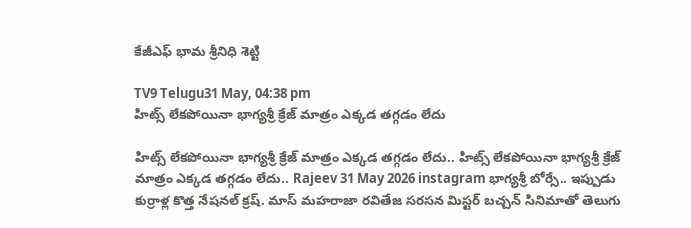కేజీఎఫ్ భామ శ్రీనిధి శెట్టి

TV9 Telugu31 May, 04:38 pm
హిట్స్ లేకపోయినా భాగ్యశ్రీ క్రేజ్ మాత్రం ఎక్కడ తగ్గడం లేదు

హిట్స్ లేకపోయినా భాగ్యశ్రీ క్రేజ్ మాత్రం ఎక్కడ తగ్గడం లేదు.. హిట్స్ లేకపోయినా భాగ్యశ్రీ క్రేజ్ మాత్రం ఎక్కడ తగ్గడం లేదు.. Rajeev 31 May 2026 instagram భాగ్యశ్రీ బోర్సే.. ఇప్పుడు కుర్రాళ్ల కొత్త నేషనల్ క్రష్. మాస్ మహరాజా రవితేజ సరసన మిస్టర్ బచ్చన్ సినిమాతో తెలుగు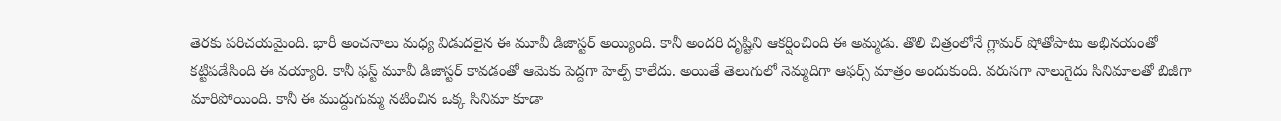తెరకు పరిచయమైంది. భారీ అంచనాలు మధ్య విడుదలైన ఈ మూవీ డిజాస్టర్ అయ్యింది. కానీ అందరి దృష్టిని ఆకర్షించింది ఈ అమ్మడు. తొలి చిత్రంలోనే గ్లామర్ షోతోపాటు అభినయంతో కట్టిపడేసింది ఈ వయ్యారి. కానీ ఫస్ట్ మూవీ డిజాస్టర్ కావడంతో ఆమెకు పెద్దగా హెల్ప్ కాలేదు. అయితే తెలుగులో నెమ్మదిగా ఆఫర్స్ మాత్రం అందుకుంది. వరుసగా నాలుగైదు సినిమాలతో బిజీగా మారిపోయింది. కానీ ఈ ముద్దుగుమ్మ నటించిన ఒక్క సినిమా కూడా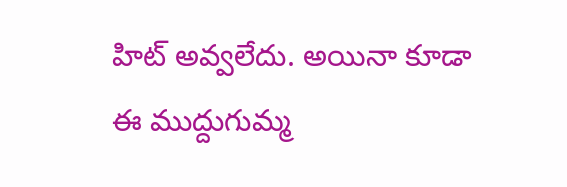హిట్ అవ్వలేదు. అయినా కూడా ఈ ముద్దుగుమ్మ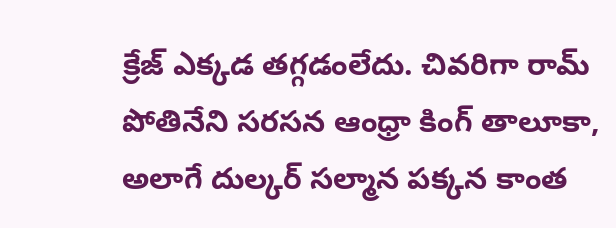క్రేజ్ ఎక్కడ తగ్గడంలేదు. చివరిగా రామ్ పోతినేని సరసన ఆంధ్రా కింగ్ తాలూకా, అలాగే దుల్కర్ సల్మాన పక్కన కాంత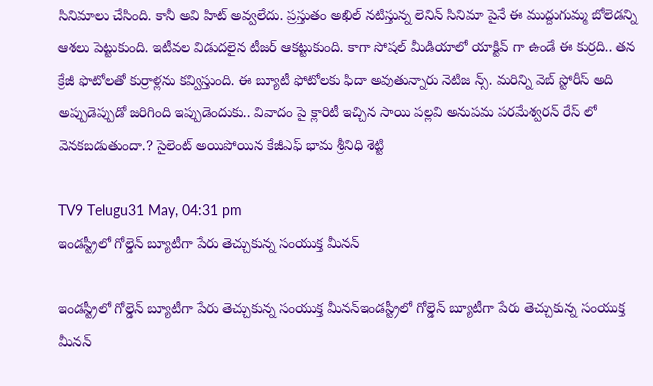సినిమాలు చేసింది. కానీ అవి హిట్ అవ్వలేదు. ప్రస్తుతం అఖిల్ నటిస్తున్న లెనిన్ సినిమా పైనే ఈ ముద్దుగుమ్మ బోలెడన్ని ఆశలు పెట్టుకుంది. ఇటీవల విడుదలైన టీజర్ ఆకట్టుకుంది. కాగా సోషల్ మీడియాలో యాక్టివ్ గా ఉండే ఈ కుర్రది.. తన క్రేజీ ఫొటోలతో కుర్రాళ్లను కవ్విస్తుంది. ఈ బ్యూటీ ఫోటోలకు ఫిదా అవుతున్నారు నెటిజ న్స్. మరిన్ని వెబ్ స్టోరీస్‌ అది అప్పుడెప్పుడో జరిగింది ఇప్పుడెందుకు.. వివాదం పై క్లారిటీ ఇచ్చిన సాయి పల్లవి అనుపమ పరమేశ్వరన్ రేస్ లో వెనకబడుతుందా.? సైలెంట్ అయిపోయిన కేజీఎఫ్ భామ శ్రీనిధి శెట్టి

TV9 Telugu31 May, 04:31 pm
ఇండస్ట్రీలో గోల్డెన్ బ్యూటీగా పేరు తెచ్చుకున్న సంయుక్త మీనన్

ఇండస్ట్రీలో గోల్డెన్ బ్యూటీగా పేరు తెచ్చుకున్న సంయుక్త మీనన్ఇండస్ట్రీలో గోల్డెన్ బ్యూటీగా పేరు తెచ్చుకున్న సంయుక్త మీనన్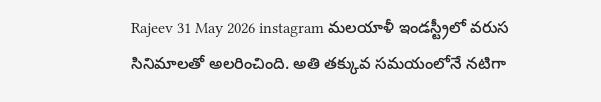Rajeev 31 May 2026 instagram మలయాళీ ఇండస్ట్రీలో వరుస సినిమాలతో అలరించింది. అతి తక్కువ సమయంలోనే నటిగా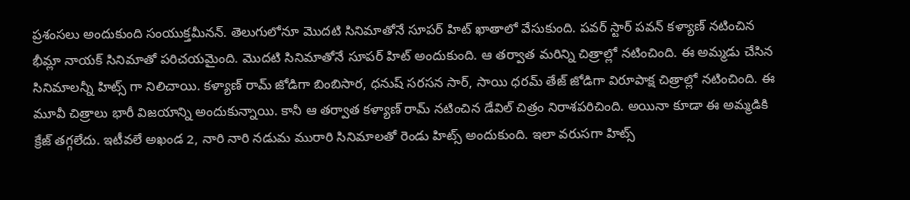ప్రశంసలు అందుకుంది సంయుక్తమీనన్. తెలుగులోనూ మొదటి సినిమాతోనే సూపర్ హిట్ ఖాతాలో వేసుకుంది. పవర్ స్టార్ పవన్ కళ్యాణ్ నటించిన భీమ్లా నాయక్ సినిమాతో పరిచయమైంది. మొదటి సినిమాతోనే సూపర్ హిట్ అందుకుంది. ఆ తర్వాత మరిన్ని చిత్రాల్లో నటించింది. ఈ అమ్మడు చేసిన సినిమాలన్నీ హిట్స్ గా నిలిచాయి. కళ్యాణ్ రామ్ జోడిగా బింబిసార, ధనుష్ సరసన సార్, సాయి ధరమ్ తేజ్ జోడిగా విరూపాక్ష చిత్రాల్లో నటించింది. ఈ మూవీ చిత్రాలు భారీ విజయాన్ని అందుకున్నాయి. కానీ ఆ తర్వాత కళ్యాణ్ రామ్ నటించిన డేవిల్ చిత్రం నిరాశపరిచింది. అయినా కూడా ఈ అమ్మడికి క్రేజ్ తగ్గలేదు. ఇటీవలే అఖండ 2, నారి నారి నడుమ మురారి సినిమాలతో రెండు హిట్స్ అందుకుంది. ఇలా వరుసగా హిట్స్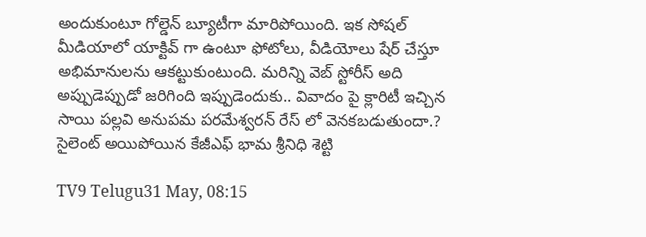అందుకుంటూ గోల్డెన్ బ్యూటీగా మారిపోయింది. ఇక సోషల్ మీడియాలో యాక్టివ్ గా ఉంటూ ఫోటోలు, వీడియోలు షేర్ చేస్తూ అభిమానులను ఆకట్టుకుంటుంది. మరిన్ని వెబ్ స్టోరీస్‌ అది అప్పుడెప్పుడో జరిగింది ఇప్పుడెందుకు.. వివాదం పై క్లారిటీ ఇచ్చిన సాయి పల్లవి అనుపమ పరమేశ్వరన్ రేస్ లో వెనకబడుతుందా.? సైలెంట్ అయిపోయిన కేజీఎఫ్ భామ శ్రీనిధి శెట్టి

TV9 Telugu31 May, 08:15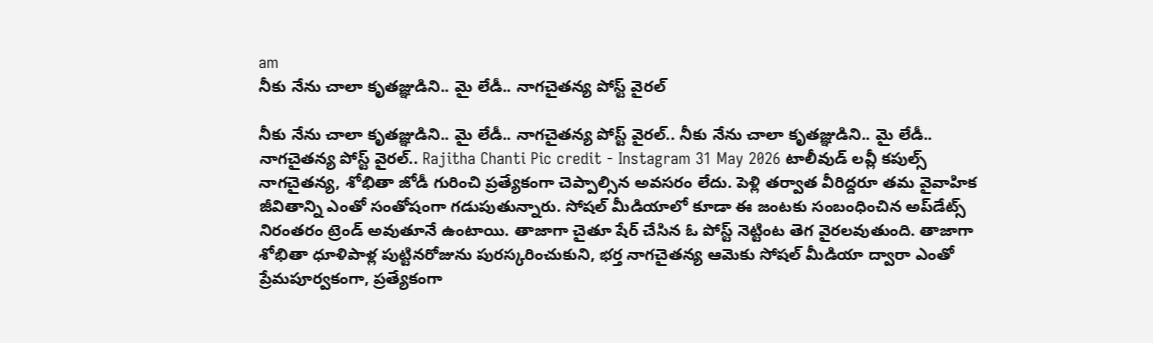am
నీకు నేను చాలా కృతజ్ఞుడిని.. మై లేడీ.. నాగచైతన్య పోస్ట్ వైరల్

నీకు నేను చాలా కృతజ్ఞుడిని.. మై లేడీ.. నాగచైతన్య పోస్ట్ వైరల్.. నీకు నేను చాలా కృతజ్ఞుడిని.. మై లేడీ.. నాగచైతన్య పోస్ట్ వైరల్.. Rajitha Chanti Pic credit - Instagram 31 May 2026 టాలీవుడ్ లవ్లీ కపుల్స్ నాగచైతన్య, శోభితా జోడీ గురించి ప్రత్యేకంగా చెప్పాల్సిన అవసరం లేదు. పెళ్లి తర్వాత వీరిద్దరూ తమ వైవాహిక జీవితాన్ని ఎంతో సంతోషంగా గడుపుతున్నారు. సోషల్ మీడియాలో కూడా ఈ జంటకు సంబంధించిన అప్‌డేట్స్ నిరంతరం ట్రెండ్ అవుతూనే ఉంటాయి. తాజాగా చైతూ షేర్ చేసిన ఓ పోస్ట్ నెట్టింట తెగ వైరలవుతుంది. తాజాగా శోభితా ధూళిపాళ్ల పుట్టినరోజును పురస్కరించుకుని, భర్త నాగచైతన్య ఆమెకు సోషల్ మీడియా ద్వారా ఎంతో ప్రేమపూర్వకంగా, ప్రత్యేకంగా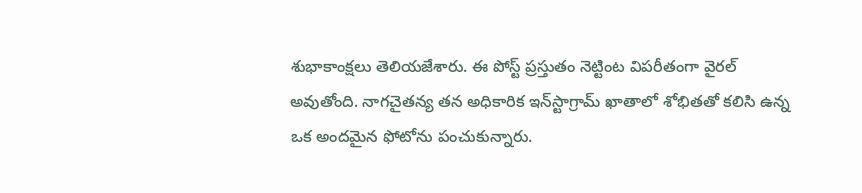శుభాకాంక్షలు తెలియజేశారు. ఈ పోస్ట్ ప్రస్తుతం నెట్టింట విపరీతంగా వైరల్ అవుతోంది. నాగచైతన్య తన అధికారిక ఇన్‌స్టాగ్రామ్ ఖాతాలో శోభితతో కలిసి ఉన్న ఒక అందమైన ఫోటోను పంచుకున్నారు.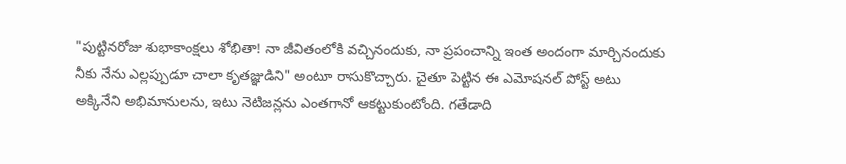"పుట్టినరోజు శుభాకాంక్షలు శోభితా! నా జీవితంలోకి వచ్చినందుకు, నా ప్రపంచాన్ని ఇంత అందంగా మార్చినందుకు నీకు నేను ఎల్లప్పుడూ చాలా కృతజ్ఞుడిని" అంటూ రాసుకొచ్చారు. చైతూ పెట్టిన ఈ ఎమోషనల్ పోస్ట్ అటు అక్కినేని అభిమానులను, ఇటు నెటిజన్లను ఎంతగానో ఆకట్టుకుంటోంది. గతేడాది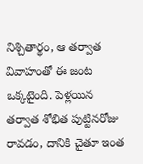నిశ్చితార్థం, ఆ తర్వాత వివాహంతో ఈ జంట ఒక్కటైంది. పెళ్లయిన తర్వాత శోభిత పుట్టినరోజు రావడం, దానికి చైతూ ఇంత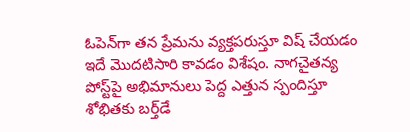ఓపెన్‌గా తన ప్రేమను వ్యక్తపరుస్తూ విష్ చేయడం ఇదే మొదటిసారి కావడం విశేషం. నాగచైతన్య పోస్ట్‌పై అభిమానులు పెద్ద ఎత్తున స్పందిస్తూ శోభితకు బర్త్‌డే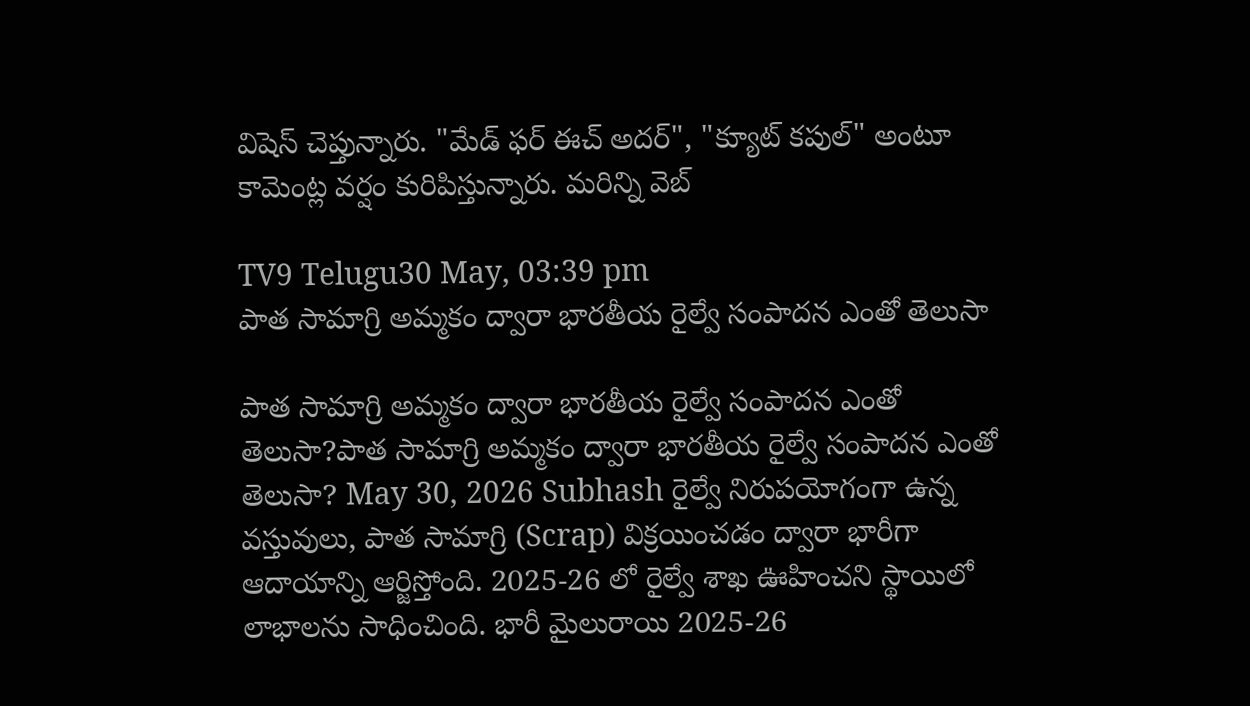విషెస్ చెప్తున్నారు. "మేడ్ ఫర్ ఈచ్ అదర్", "క్యూట్ కపుల్" అంటూ కామెంట్ల వర్షం కురిపిస్తున్నారు. మరిన్ని వెబ్

TV9 Telugu30 May, 03:39 pm
పాత సామాగ్రి అమ్మకం ద్వారా భారతీయ రైల్వే సంపాదన ఎంతో తెలుసా

పాత సామాగ్రి అమ్మకం ద్వారా భారతీయ రైల్వే సంపాదన ఎంతో తెలుసా?పాత సామాగ్రి అమ్మకం ద్వారా భారతీయ రైల్వే సంపాదన ఎంతో తెలుసా? May 30, 2026 Subhash రైల్వే నిరుపయోగంగా ఉన్న వస్తువులు, పాత సామాగ్రి (Scrap) విక్రయించడం ద్వారా భారీగా ఆదాయాన్ని ఆర్జిస్తోంది. 2025-26 లో రైల్వే శాఖ ఊహించని స్థాయిలో లాభాలను సాధించింది. భారీ మైలురాయి 2025-26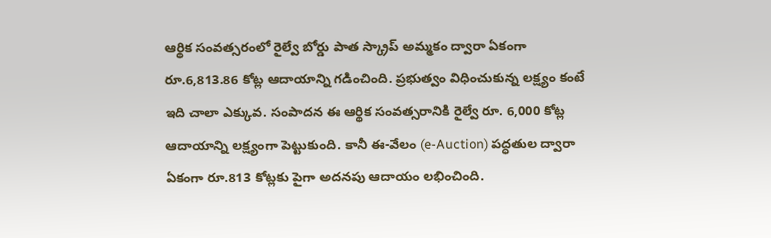ఆర్థిక సంవత్సరంలో రైల్వే బోర్డు పాత స్క్రాప్ అమ్మకం ద్వారా ఏకంగా రూ.6,813.86 కోట్ల ఆదాయాన్ని గడించింది. ప్రభుత్వం విధించుకున్న లక్ష్యం కంటే ఇది చాలా ఎక్కువ. సంపాదన ఈ ఆర్థిక సంవత్సరానికి రైల్వే రూ. 6,000 కోట్ల ఆదాయాన్ని లక్ష్యంగా పెట్టుకుంది. కానీ ఈ-వేలం (e-Auction) పద్ధతుల ద్వారా ఏకంగా రూ.813 కోట్లకు పైగా అదనపు ఆదాయం లభించింది.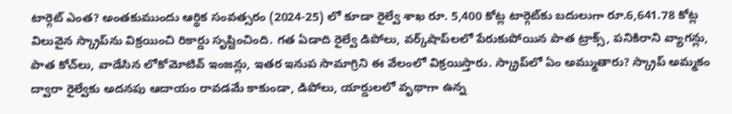టార్గెట్ ఎంత? అంతకుముందు ఆర్థిక సంవత్సరం (2024-25) లో కూడా రైల్వే శాఖ రూ. 5,400 కోట్ల టార్గెట్‌కు బదులుగా రూ.6,641.78 కోట్ల విలువైన స్క్రాప్‌ను విక్రయించి రికార్డు సృష్టించింది. గత ఏడాది రైల్వే డిపోలు, వర్క్‌షాప్‌లలో పేరుకుపోయిన పాత ట్రాక్స్‌, పనికిరాని వ్యాగన్లు, పాత కోచ్‌లు, వాడేసిన లోకోమోటివ్ ఇంజన్లు, ఇతర ఇనుప సామాగ్రిని ఈ వేలంలో విక్రయిస్తారు. స్క్రాప్‌లో ఏం అమ్ముతారు? స్క్రాప్ అమ్మకం ద్వారా రైల్వేకు అదనపు ఆదాయం రావడమే కాకుండా, డిపోలు, యార్డులలో వృథాగా ఉన్న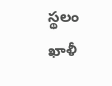స్థలం ఖాళీ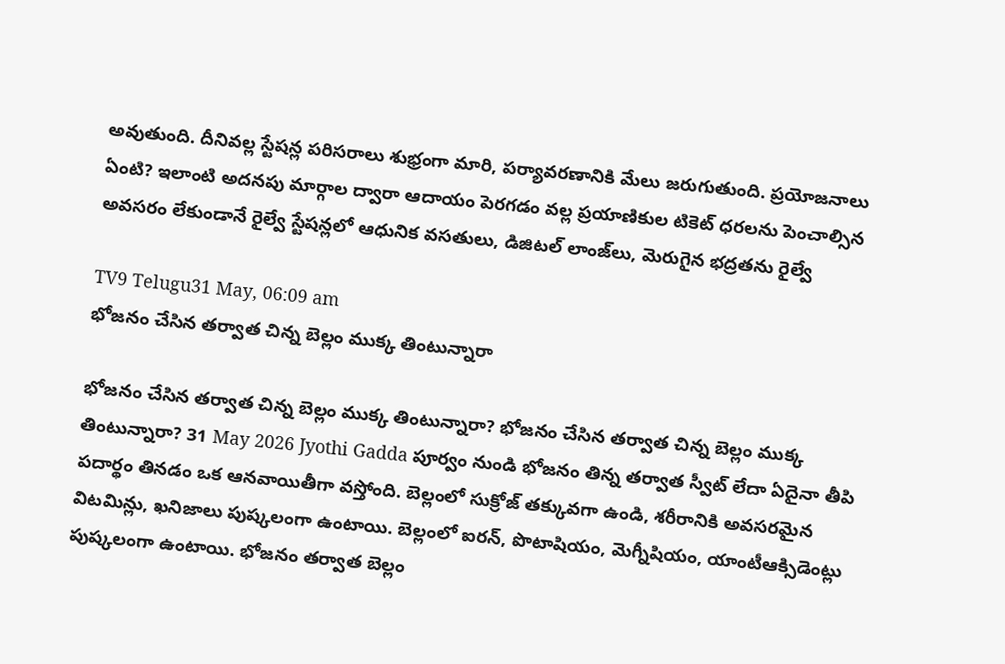అవుతుంది. దీనివల్ల స్టేషన్ల పరిసరాలు శుభ్రంగా మారి, పర్యావరణానికి మేలు జరుగుతుంది. ప్రయోజనాలు ఏంటి? ఇలాంటి అదనపు మార్గాల ద్వారా ఆదాయం పెరగడం వల్ల ప్రయాణికుల టికెట్ ధరలను పెంచాల్సిన అవసరం లేకుండానే రైల్వే స్టేషన్లలో ఆధునిక వసతులు, డిజిటల్ లాంజ్‌లు, మెరుగైన భద్రతను రైల్వే

TV9 Telugu31 May, 06:09 am
భోజనం చేసిన తర్వాత చిన్న బెల్లం ముక్క తింటున్నారా

భోజనం చేసిన తర్వాత చిన్న బెల్లం ముక్క తింటున్నారా? భోజనం చేసిన తర్వాత చిన్న బెల్లం ముక్క తింటున్నారా? 31 May 2026 Jyothi Gadda పూర్వం నుండి భోజనం తిన్న తర్వాత స్వీట్ లేదా ఏదైనా తీపి పదార్థం తినడం ఒక ఆనవాయితీగా వస్తోంది. బెల్లంలో సుక్రోజ్ తక్కువగా ఉండి, శరీరానికి అవసరమైన విటమిన్లు, ఖనిజాలు పుష్కలంగా ఉంటాయి. బెల్లంలో ఐరన్, పొటాషియం, మెగ్నీషియం, యాంటీఆక్సిడెంట్లు పుష్కలంగా ఉంటాయి. భోజనం తర్వాత బెల్లం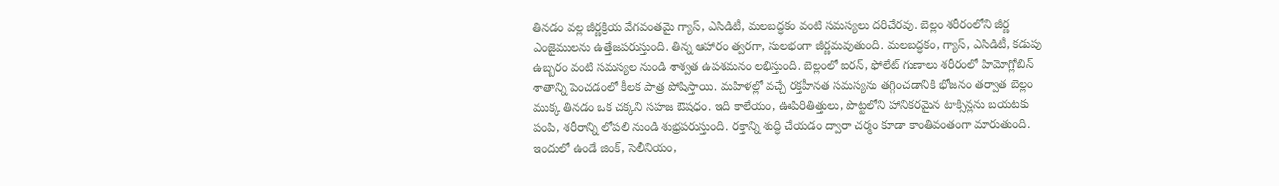తినడం వల్ల జీర్ణక్రియ వేగవంతమై గ్యాస్, ఎసిడిటీ, మలబద్ధకం వంటి సమస్యలు దరిచేరవు. బెల్లం శరీరంలోని జీర్ణ ఎంజైములను ఉత్తేజపరుస్తుంది. తిన్న ఆహారం త్వరగా, సులభంగా జీర్ణమవుతుంది. మలబద్ధకం, గ్యాస్, ఎసిడిటీ, కడుపు ఉబ్బరం వంటి సమస్యల నుండి శాశ్వత ఉపశమనం లభిస్తుంది. బెల్లంలో ఐరన్, ఫోలేట్ గుణాలు శరీరంలో హిమోగ్లోబిన్ శాతాన్ని పెంచడంలో కీలక పాత్ర పోషిస్తాయి. మహిళల్లో వచ్చే రక్తహీనత సమస్యను తగ్గించడానికి భోజనం తర్వాత బెల్లం ముక్క తినడం ఒక చక్కని సహజ ఔషధం. ఇది కాలేయం, ఊపిరితిత్తులు, పొట్టలోని హానికరమైన టాక్సిన్లను బయటకు పంపి, శరీరాన్ని లోపలి నుండి శుభ్రపరుస్తుంది. రక్తాన్ని శుద్ధి చేయడం ద్వారా చర్మం కూడా కాంతివంతంగా మారుతుంది. ఇందులో ఉండే జింక్, సెలీనియం,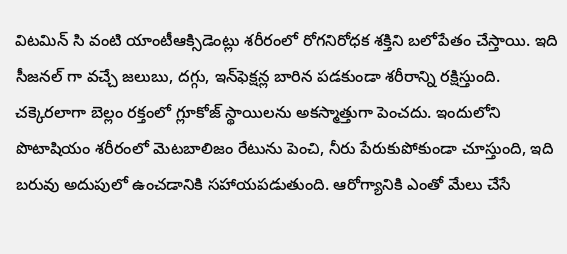విటమిన్ సి వంటి యాంటీఆక్సిడెంట్లు శరీరంలో రోగనిరోధక శక్తిని బలోపేతం చేస్తాయి. ఇది సీజనల్ గా వచ్చే జలుబు, దగ్గు, ఇన్‌ఫెక్షన్ల బారిన పడకుండా శరీరాన్ని రక్షిస్తుంది. చక్కెరలాగా బెల్లం రక్తంలో గ్లూకోజ్ స్థాయిలను అకస్మాత్తుగా పెంచదు. ఇందులోని పొటాషియం శరీరంలో మెటబాలిజం రేటును పెంచి, నీరు పేరుకుపోకుండా చూస్తుంది, ఇది బరువు అదుపులో ఉంచడానికి సహాయపడుతుంది. ఆరోగ్యానికి ఎంతో మేలు చేసే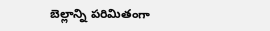బెల్లాన్ని పరిమితంగా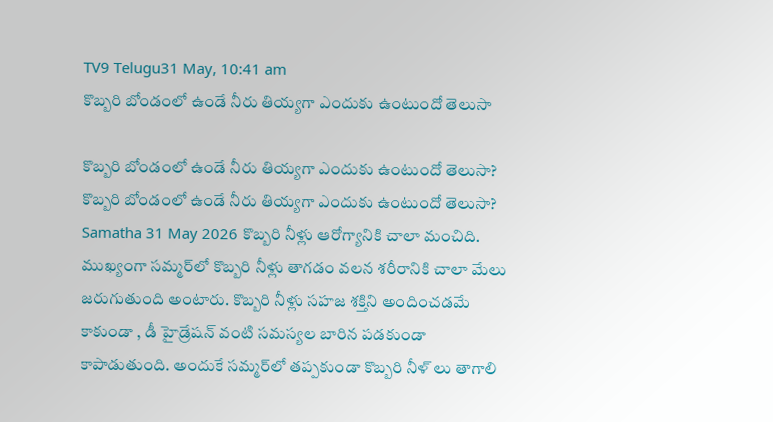TV9 Telugu31 May, 10:41 am
కొబ్బరి బోండంలో ఉండే నీరు తియ్యగా ఎందుకు ఉంటుందో తెలుసా

కొబ్బరి బోండంలో ఉండే నీరు తియ్యగా ఎందుకు ఉంటుందో తెలుసా? కొబ్బరి బోండంలో ఉండే నీరు తియ్యగా ఎందుకు ఉంటుందో తెలుసా? Samatha 31 May 2026 కొబ్బరి నీళ్లు ఆరోగ్యానికి చాలా మంచిది. ముఖ్యంగా సమ్మర్‌లో కొబ్బరి నీళ్లు తాగడం వలన శరీరానికి చాలా మేలు జరుగుతుంది అంటారు. కొబ్బరి నీళ్లు సహజ శక్తిని అందించడమే కాకుండా , డీ హైడ్రేషన్ వంటి సమస్యల బారిన పడకుండా కాపాడుతుంది. అందుకే సమ్మర్‌లో తప్పకుండా కొబ్బరి నీళ్ లు తాగాలి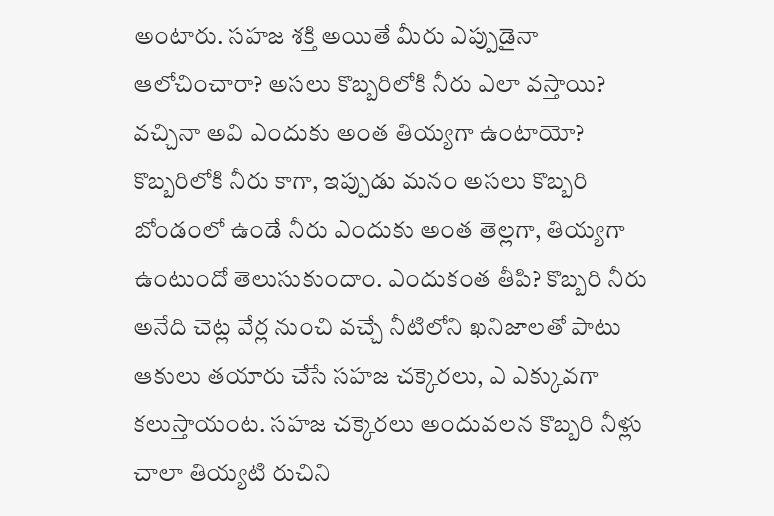అంటారు. సహజ శక్తి అయితే మీరు ఎప్పుడైనా ఆలోచించారా? అసలు కొబ్బరిలోకి నీరు ఎలా వస్తాయి? వచ్చినా అవి ఎందుకు అంత తియ్యగా ఉంటాయో? కొబ్బరిలోకి నీరు కాగా, ఇప్పుడు మనం అసలు కొబ్బరి బోండంలో ఉండే నీరు ఎందుకు అంత తెల్లగా, తియ్యగా ఉంటుందో తెలుసుకుందాం. ఎందుకంత తీపి? కొబ్బరి నీరు అనేది చెట్ల వేర్ల నుంచి వచ్చే నీటిలోని ఖనిజాలతో పాటు ఆకులు తయారు చేసే సహజ చక్కెరలు, ఎ ఎక్కువగా కలుస్తాయంట. సహజ చక్కెరలు అందువలన కొబ్బరి నీళ్లు చాలా తియ్యటి రుచిని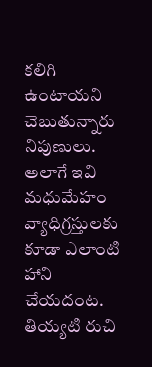కలిగి ఉంటాయని చెబుతున్నారు నిపుణులు. అలాగే ఇవి మధుమేహం వ్యాధిగ్రస్తులకు కూడా ఎలాంటి హాని చేయదంట. తియ్యటి రుచి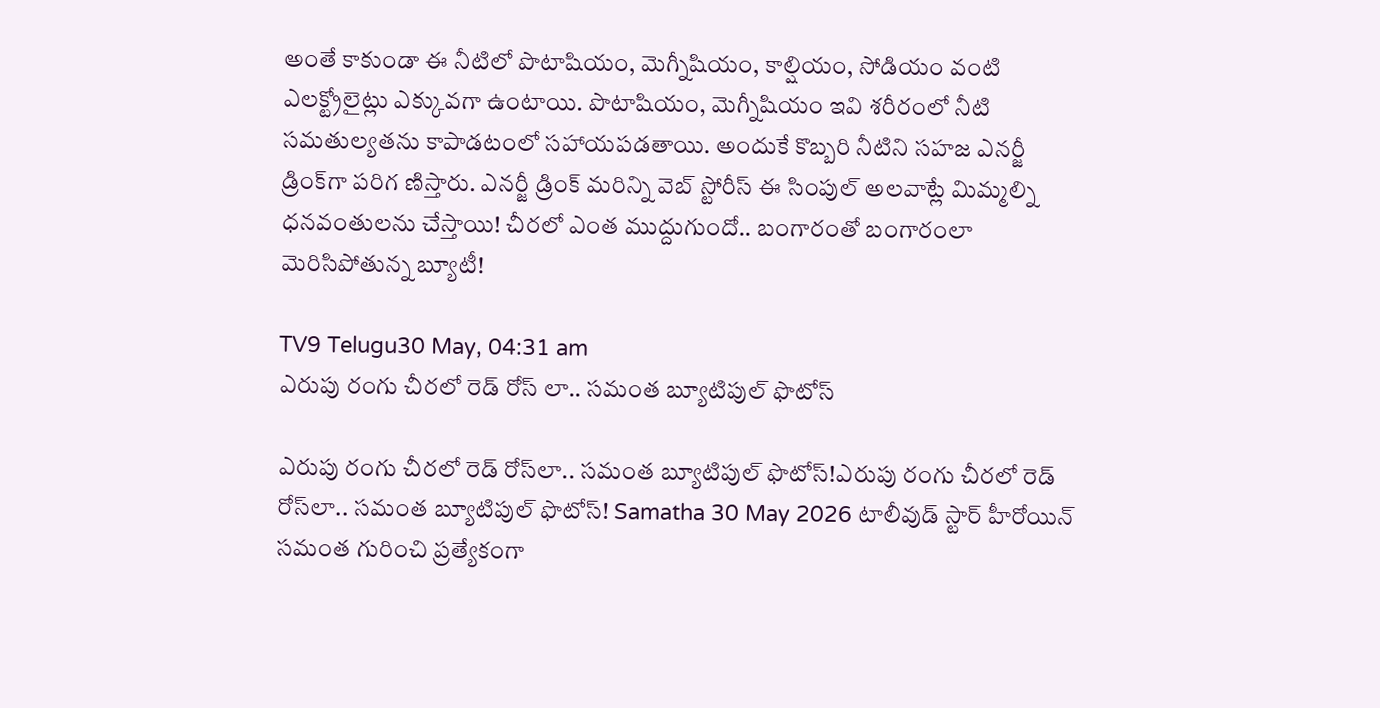అంతే కాకుండా ఈ నీటిలో పొటాషియం, మెగ్నీషియం, కాల్షియం, సోడియం వంటి ఎలక్ట్రోలైట్లు ఎక్కువగా ఉంటాయి. పొటాషియం, మెగ్నీషియం ఇవి శరీరంలో నీటి సమతుల్యతను కాపాడటంలో సహాయపడతాయి. అందుకే కొబ్బరి నీటిని సహజ ఎనర్జీ డ్రింక్‌గా పరిగ ణిస్తారు. ఎనర్జీ డ్రింక్ మరిన్ని వెబ్ స్టోరీస్‌ ఈ సింపుల్ అలవాట్లే మిమ్మల్ని ధనవంతులను చేస్తాయి! చీరలో ఎంత ముద్దుగుందో.. బంగారంతో బంగారంలా మెరిసిపోతున్న బ్యూటీ!

TV9 Telugu30 May, 04:31 am
ఎరుపు రంగు చీరలో రెడ్ రోస్ లా.. సమంత బ్యూటిపుల్ ఫొటోస్

ఎరుపు రంగు చీరలో రెడ్ రోస్‌లా.. సమంత బ్యూటిపుల్ ఫొటోస్!ఎరుపు రంగు చీరలో రెడ్ రోస్‌లా.. సమంత బ్యూటిపుల్ ఫొటోస్! Samatha 30 May 2026 టాలీవుడ్ స్టార్ హీరోయిన్ సమంత గురించి ప్రత్యేకంగా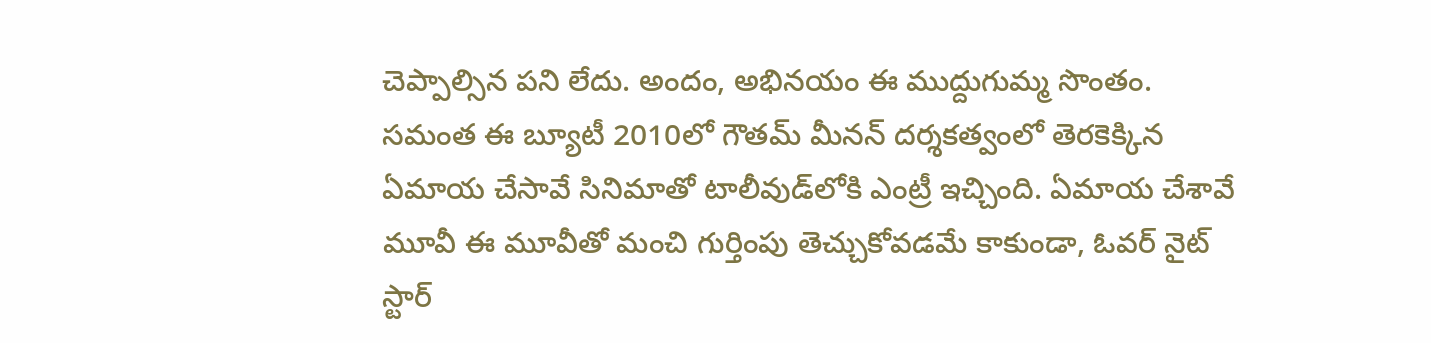చెప్పాల్సిన పని లేదు. అందం, అభినయం ఈ ముద్దుగుమ్మ సొంతం. సమంత ఈ బ్యూటీ 2010లో గౌతమ్ మీనన్ దర్శకత్వంలో తెరకెక్కిన ఏమాయ చేసావే సినిమాతో టాలీవుడ్‌లోకి ఎంట్రీ ఇచ్చింది. ఏమాయ చేశావే మూవీ ఈ మూవీతో మంచి గుర్తింపు తెచ్చుకోవడమే కాకుండా, ఓవర్ నైట్ స్టార్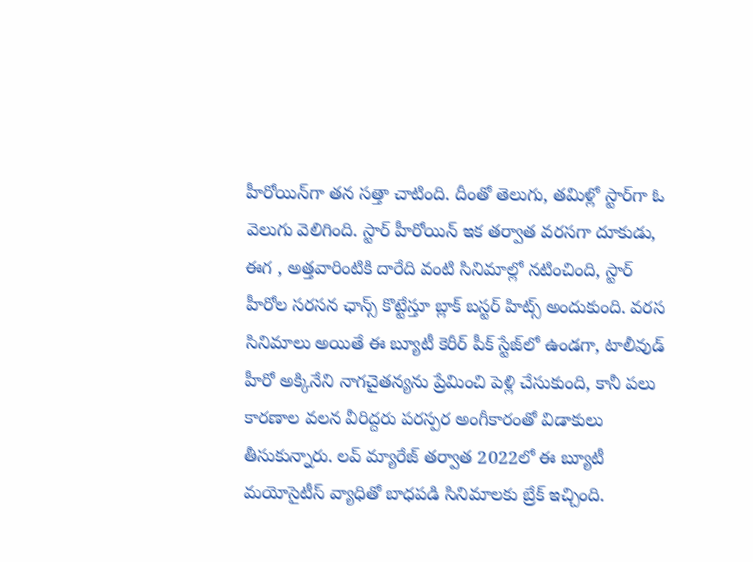హీరోయిన్‌గా తన సత్తా చాటింది. దీంతో తెలుగు, తమిళ్లో స్టార్‌గా ఓ వెలుగు వెలిగింది. స్టార్ హీరోయిన్ ఇక తర్వాత వరసగా దూకుడు, ఈగ , అత్తవారింటికి దారేది వంటి సినిమాల్లో నటించింది, స్టార్ హీరోల సరసన ఛాన్స్ కొట్టేస్తూ బ్లాక్ బస్టర్ హిట్స్ అందుకుంది. వరస సినిమాలు అయితే ఈ బ్యూటీ కెరీర్ పీక్ స్టేజ్‌లో ఉండగా, టాలీవుడ్ హీరో అక్కినేని నాగచైతన్యను ప్రేమించి పెళ్లి చేసుకుంది, కానీ పలు కారణాల వలన వీరిద్దరు పరస్పర అంగీకారంతో విడాకులు తీసుకున్నారు. లవ్ మ్యారేజ్ తర్వాత 2022లో ఈ బ్యూటీ మయోసైటీస్ వ్యాధితో బాధపడి సినిమాలకు బ్రేక్ ఇచ్చింది.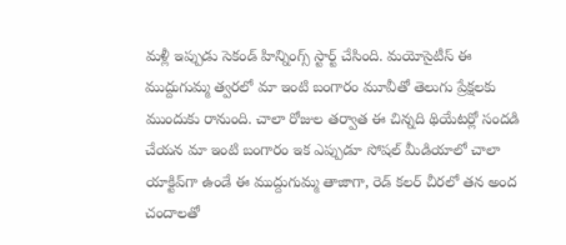మళ్లీ ఇప్పుడు సెకండ్ హిన్నింగ్స్ స్టార్ట్ చేసింది. మయోసైటీస్ ఈ ముద్దుగుమ్మ త్వరలో మా ఇంటి బంగారం మూవీతో తెలుగు ప్రేక్షలకు ముందుకు రానుంది. చాలా రోజుల తర్వాత ఈ చిన్నది థియేటర్లో సందడి చేయన మా ఇంటి బంగారం ఇక ఎప్పుడూ సోషల్ మీడియాలో చాలా యాక్టివ్‌గా ఉండే ఈ ముద్దుగుమ్మ తాజాగా, రెడ్ కలర్ చీరలో తన అంద చందాలతో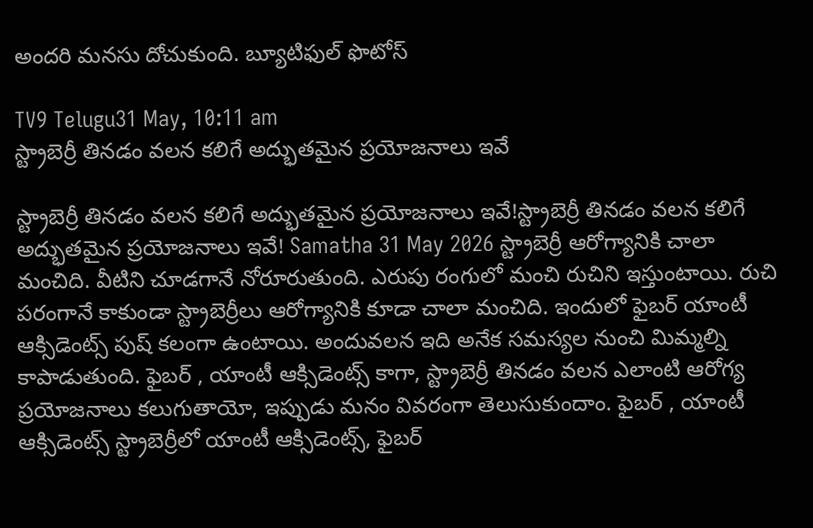అందరి మనసు దోచుకుంది. బ్యూటిఫుల్ ఫొటోస్

TV9 Telugu31 May, 10:11 am
స్ట్రాబెర్రీ తినడం వలన కలిగే అద్భుతమైన ప్రయోజనాలు ఇవే

స్ట్రాబెర్రీ తినడం వలన కలిగే అద్భుతమైన ప్రయోజనాలు ఇవే!స్ట్రాబెర్రీ తినడం వలన కలిగే అద్భుతమైన ప్రయోజనాలు ఇవే! Samatha 31 May 2026 స్ట్రాబెర్రీ ఆరోగ్యానికి చాలా మంచిది. వీటిని చూడగానే నోరూరుతుంది. ఎరుపు రంగులో మంచి రుచిని ఇస్తుంటాయి. రుచి పరంగానే కాకుండా స్ట్రాబెర్రీలు ఆరోగ్యానికి కూడా చాలా మంచిది. ఇందులో ఫైబర్ యాంటీ ఆక్సిడెంట్స్ పుష్ కలంగా ఉంటాయి. అందువలన ఇది అనేక సమస్యల నుంచి మిమ్మల్ని కాపాడుతుంది. ఫైబర్ , యాంటీ ఆక్సిడెంట్స్ కాగా, స్ట్రాబెర్రీ తినడం వలన ఎలాంటి ఆరోగ్య ప్రయోజనాలు కలుగుతాయో, ఇప్పుడు మనం వివరంగా తెలుసుకుందాం. ఫైబర్ , యాంటీ ఆక్సిడెంట్స్ స్ట్రాబెర్రీలో యాంటీ ఆక్సిడెంట్స్, ఫైబర్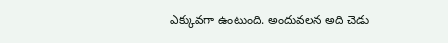ఎక్కువగా ఉంటుంది. అందువలన అది చెడు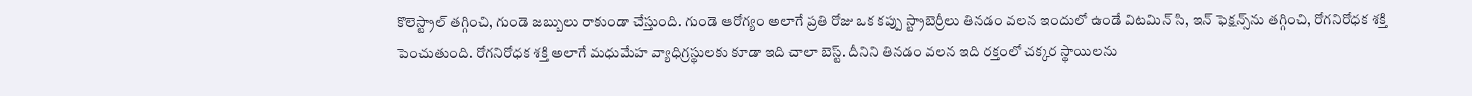కొలెస్ట్రాల్ తగ్గించి, గుండె జబ్బులు రాకుండా చేస్తుంది. గుండె ఆరోగ్యం అలాగే ప్రతి రోజు ఒక కప్పు స్ట్రాబెర్రీలు తినడం వలన ఇందులో ఉండే విటమిన్ సి, ఇన్ ఫెక్షన్స్‌ను తగ్గించి, రోగనిరోధక శక్తి పెంచుతుంది. రోగనిరోధక శక్తి అలాగే మధుమేహ వ్యాధిగ్రస్థులకు కూడా ఇది చాలా బెస్ట్. దీనిని తినడం వలన ఇది రక్తంలో చక్కర స్థాయిలను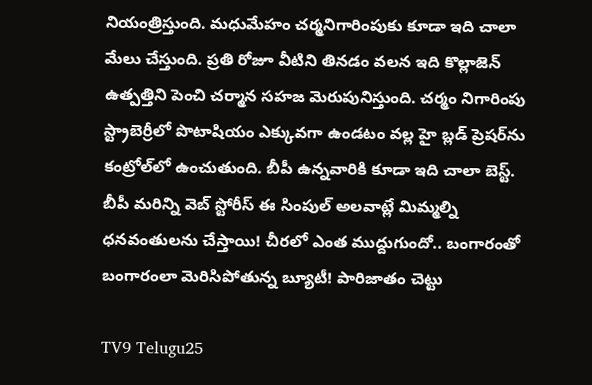నియంత్రిస్తుంది. మధుమేహం చర్మనిగారింపుకు కూడా ఇది చాలా మేలు చేస్తుంది. ప్రతి రోజూ వీటిని తినడం వలన ఇది కొల్లాజెన్ ఉత్పత్తిని పెంచి చర్మాన సహజ మెరుపునిస్తుంది. చర్మం నిగారింపు స్ట్రాబెర్రీలో పొటాషియం ఎక్కువగా ఉండటం వల్ల హై బ్లడ్ ప్రెషర్‌ను కంట్రోల్‌లో ఉంచుతుంది. బీపీ ఉన్నవారికి కూడా ఇది చాలా బెస్ట్. బీపీ మరిన్ని వెబ్ స్టోరీస్‌ ఈ సింపుల్ అలవాట్లే మిమ్మల్ని ధనవంతులను చేస్తాయి! చీరలో ఎంత ముద్దుగుందో.. బంగారంతో బంగారంలా మెరిసిపోతున్న బ్యూటీ! పారిజాతం చెట్టు

TV9 Telugu25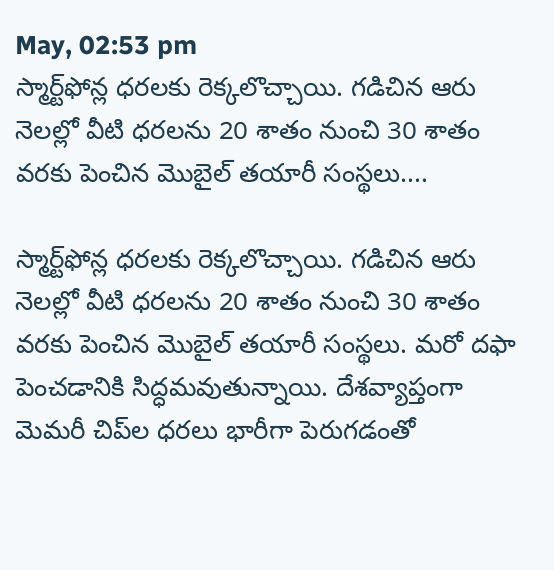May, 02:53 pm
స్మార్ట్‌ఫోన్ల ధరలకు రెక్కలొచ్చాయి. గడిచిన ఆరు నెలల్లో వీటి ధరలను 20 శాతం నుంచి 30 శాతం వరకు పెంచిన మొబైల్‌ తయారీ సంస్థలు....

స్మార్ట్‌ఫోన్ల ధరలకు రెక్కలొచ్చాయి. గడిచిన ఆరు నెలల్లో వీటి ధరలను 20 శాతం నుంచి 30 శాతం వరకు పెంచిన మొబైల్‌ తయారీ సంస్థలు. మరో దఫా పెంచడానికి సిద్ధమవుతున్నాయి. దేశవ్యాప్తంగా మెమరీ చిప్‌ల ధరలు భారీగా పెరుగడంతో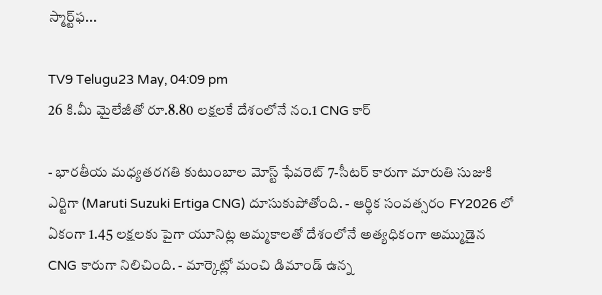స్మార్ట్‌ఫ...

TV9 Telugu23 May, 04:09 pm
26 కి.మీ మైలేజీతో రూ.8.80 లక్షలకే దేశంలోనే నం.1 CNG కార్‌

- భారతీయ మధ్యతరగతి కుటుంబాల మోస్ట్ ఫేవరెట్ 7-సీటర్ కారుగా మారుతి సుజుకి ఎర్టిగా (Maruti Suzuki Ertiga CNG) దూసుకుపోతోంది. - ఆర్థిక సంవత్సరం FY2026 లో ఏకంగా 1.45 లక్షలకు పైగా యూనిట్ల అమ్మకాలతో దేశంలోనే అత్యధికంగా అమ్ముడైన CNG కారుగా నిలిచింది. - మార్కెట్లో మంచి డిమాండ్ ఉన్న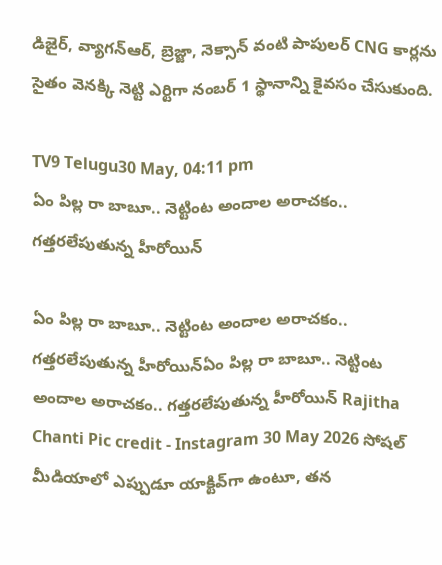డిజైర్, వ్యాగన్ఆర్, బ్రెజ్జా, నెక్సాన్ వంటి పాపులర్ CNG కార్లను సైతం వెనక్కి నెట్టి ఎర్టిగా నంబర్ 1 స్థానాన్ని కైవసం చేసుకుంది.

TV9 Telugu30 May, 04:11 pm
ఏం పిల్ల రా బాబూ.. నెట్టింట అందాల అరాచకం.. గత్తరలేపుతున్న హీరోయిన్

ఏం పిల్ల రా బాబూ.. నెట్టింట అందాల అరాచకం.. గత్తరలేపుతున్న హీరోయిన్ఏం పిల్ల రా బాబూ.. నెట్టింట అందాల అరాచకం.. గత్తరలేపుతున్న హీరోయిన్ Rajitha Chanti Pic credit - Instagram 30 May 2026 సోషల్ మీడియాలో ఎప్పుడూ యాక్టివ్‌గా ఉంటూ, తన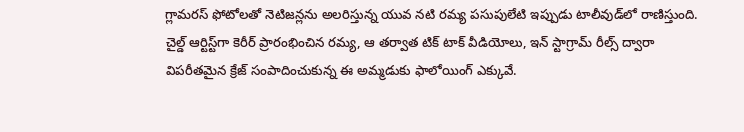గ్లామరస్ ఫోటోలతో నెటిజన్లను అలరిస్తున్న యువ నటి రమ్య పసుపులేటి ఇప్పుడు టాలీవుడ్‌లో రాణిస్తుంది. చైల్డ్ ఆర్టిస్ట్‌గా కెరీర్ ప్రారంభించిన రమ్య, ఆ తర్వాత టిక్ టాక్ వీడియోలు, ఇన్ స్టాగ్రామ్ రీల్స్ ద్వారా విపరీతమైన క్రేజ్ సంపాదించుకున్న ఈ అమ్మడుకు ఫాలోయింగ్ ఎక్కువే.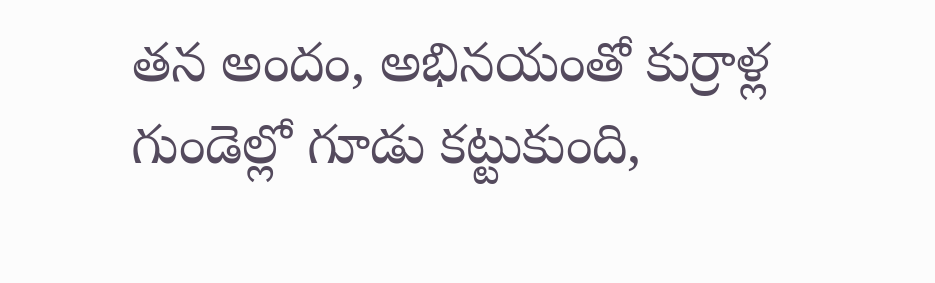తన అందం, అభినయంతో కుర్రాళ్ల గుండెల్లో గూడు కట్టుకుంది,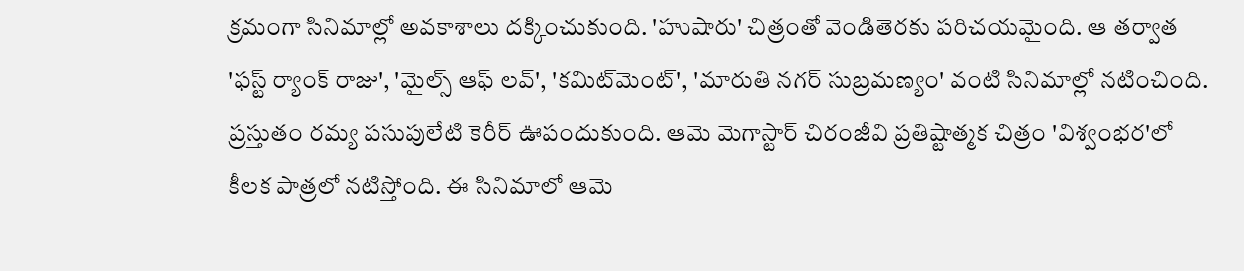క్రమంగా సినిమాల్లో అవకాశాలు దక్కించుకుంది. 'హుషారు' చిత్రంతో వెండితెరకు పరిచయమైంది. ఆ తర్వాత 'ఫస్ట్ ర్యాంక్ రాజు', 'మైల్స్ ఆఫ్ లవ్', 'కమిట్‌మెంట్', 'మారుతి నగర్ సుబ్రమణ్యం' వంటి సినిమాల్లో నటించింది. ప్రస్తుతం రమ్య పసుపులేటి కెరీర్ ఊపందుకుంది. ఆమె మెగాస్టార్ చిరంజీవి ప్రతిష్టాత్మక చిత్రం 'విశ్వంభర'లో కీలక పాత్రలో నటిస్తోంది. ఈ సినిమాలో ఆమె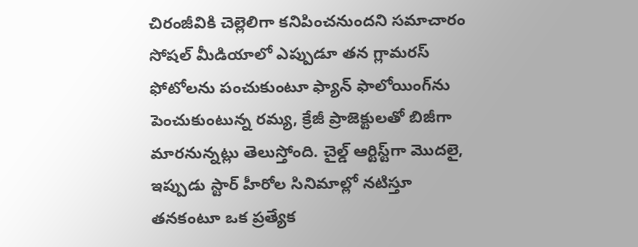చిరంజీవికి చెల్లెలిగా కనిపించనుందని సమాచారం సోషల్ మీడియాలో ఎప్పుడూ తన గ్లామరస్ ఫోటోలను పంచుకుంటూ ఫ్యాన్ ఫాలోయింగ్‌ను పెంచుకుంటున్న రమ్య, క్రేజీ ప్రాజెక్టులతో బిజీగా మారనున్నట్లు తెలుస్తోంది. చైల్డ్ ఆర్టిస్ట్‌గా మొదలై, ఇప్పుడు స్టార్ హీరోల సినిమాల్లో నటిస్తూ తనకంటూ ఒక ప్రత్యేక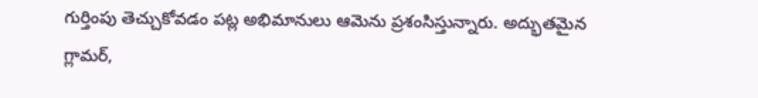గుర్తింపు తెచ్చుకోవడం పట్ల అభిమానులు ఆమెను ప్రశంసిస్తున్నారు. అద్భుతమైన గ్లామర్,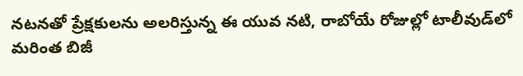నటనతో ప్రేక్షకులను అలరిస్తున్న ఈ యువ నటి, రాబోయే రోజుల్లో టాలీవుడ్‌లో మరింత బిజీ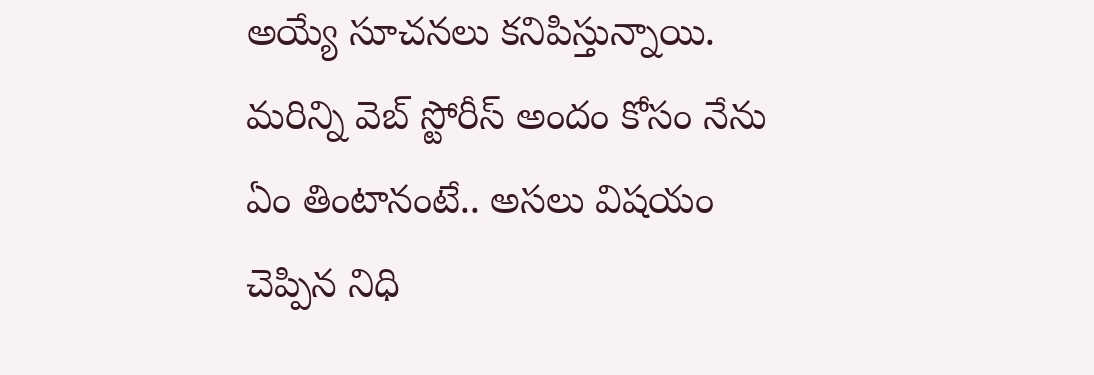అయ్యే సూచనలు కనిపిస్తున్నాయి. మరిన్ని వెబ్ స్టోరీస్‌ అందం కోసం నేను ఏం తింటానంటే.. అసలు విషయం చెప్పిన నిధి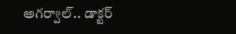అగర్వాల్.. డాక్టర్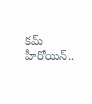కమ్ హీరోయిన్..